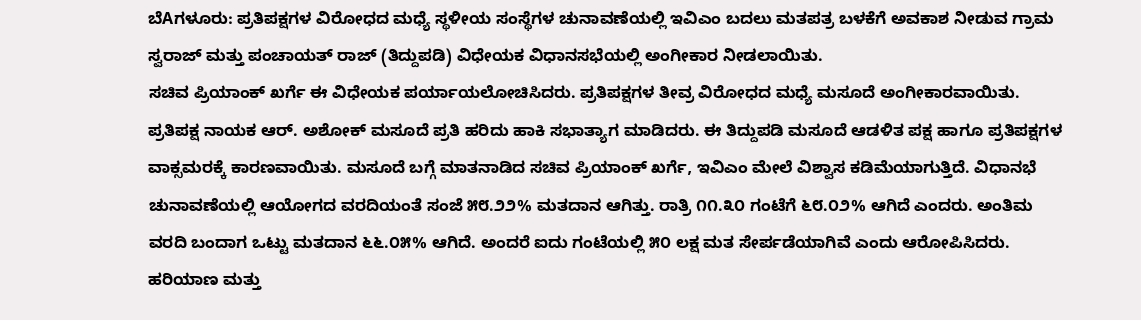ಬೆAಗಳೂರು: ಪ್ರತಿಪಕ್ಷಗಳ ವಿರೋಧದ ಮಧ್ಯೆ ಸ್ಥಳೀಯ ಸಂಸ್ಥೆಗಳ ಚುನಾವಣೆಯಲ್ಲಿ ಇವಿಎಂ ಬದಲು ಮತಪತ್ರ ಬಳಕೆಗೆ ಅವಕಾಶ ನೀಡುವ ಗ್ರಾಮ ಸ್ವರಾಜ್ ಮತ್ತು ಪಂಚಾಯತ್ ರಾಜ್ (ತಿದ್ದುಪಡಿ) ವಿಧೇಯಕ ವಿಧಾನಸಭೆಯಲ್ಲಿ ಅಂಗೀಕಾರ ನೀಡಲಾಯಿತು.
ಸಚಿವ ಪ್ರಿಯಾಂಕ್ ಖರ್ಗೆ ಈ ವಿಧೇಯಕ ಪರ್ಯಾಯಲೋಚಿಸಿದರು. ಪ್ರತಿಪಕ್ಷಗಳ ತೀವ್ರ ವಿರೋಧದ ಮಧ್ಯೆ ಮಸೂದೆ ಅಂಗೀಕಾರವಾಯಿತು. ಪ್ರತಿಪಕ್ಷ ನಾಯಕ ಆರ್. ಅಶೋಕ್ ಮಸೂದೆ ಪ್ರತಿ ಹರಿದು ಹಾಕಿ ಸಭಾತ್ಯಾಗ ಮಾಡಿದರು. ಈ ತಿದ್ದುಪಡಿ ಮಸೂದೆ ಆಡಳಿತ ಪಕ್ಷ ಹಾಗೂ ಪ್ರತಿಪಕ್ಷಗಳ ವಾಕ್ಸಮರಕ್ಕೆ ಕಾರಣವಾಯಿತು. ಮಸೂದೆ ಬಗ್ಗೆ ಮಾತನಾಡಿದ ಸಚಿವ ಪ್ರಿಯಾಂಕ್ ಖರ್ಗೆ, ಇವಿಎಂ ಮೇಲೆ ವಿಶ್ವಾಸ ಕಡಿಮೆಯಾಗುತ್ತಿದೆ. ವಿಧಾನಭೆ ಚುನಾವಣೆಯಲ್ಲಿ ಆಯೋಗದ ವರದಿಯಂತೆ ಸಂಜೆ ೫೮.೨೨% ಮತದಾನ ಆಗಿತ್ತು. ರಾತ್ರಿ ೧೧.೩೦ ಗಂಟೆಗೆ ೬೮.೦೨% ಆಗಿದೆ ಎಂದರು. ಅಂತಿಮ ವರದಿ ಬಂದಾಗ ಒಟ್ಟು ಮತದಾನ ೬೬.೦೫% ಆಗಿದೆ. ಅಂದರೆ ಐದು ಗಂಟೆಯಲ್ಲಿ ೫೦ ಲಕ್ಷ ಮತ ಸೇರ್ಪಡೆಯಾಗಿವೆ ಎಂದು ಆರೋಪಿಸಿದರು.
ಹರಿಯಾಣ ಮತ್ತು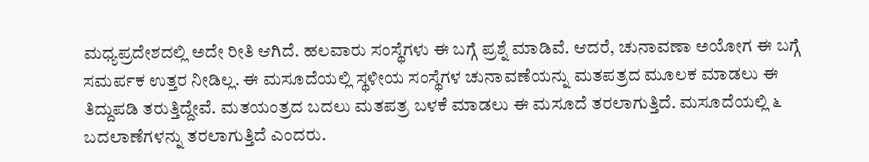ಮಧ್ಯಪ್ರದೇಶದಲ್ಲಿ ಅದೇ ರೀತಿ ಆಗಿದೆ. ಹಲವಾರು ಸಂಸ್ಥೆಗಳು ಈ ಬಗ್ಗೆ ಪ್ರಶ್ನೆ ಮಾಡಿವೆ. ಆದರೆ, ಚುನಾವಣಾ ಅಯೋಗ ಈ ಬಗ್ಗೆ ಸಮರ್ಪಕ ಉತ್ತರ ನೀಡಿಲ್ಲ. ಈ ಮಸೂದೆಯಲ್ಲಿ ಸ್ಥಳೀಯ ಸಂಸ್ಥೆಗಳ ಚುನಾವಣೆಯನ್ನು ಮತಪತ್ರದ ಮೂಲಕ ಮಾಡಲು ಈ ತಿದ್ದುಪಡಿ ತರುತ್ತಿದ್ದೇವೆ. ಮತಯಂತ್ರದ ಬದಲು ಮತಪತ್ರ ಬಳಕೆ ಮಾಡಲು ಈ ಮಸೂದೆ ತರಲಾಗುತ್ತಿದೆ. ಮಸೂದೆಯಲ್ಲಿ ೬ ಬದಲಾಣೆಗಳನ್ನು ತರಲಾಗುತ್ತಿದೆ ಎಂದರು.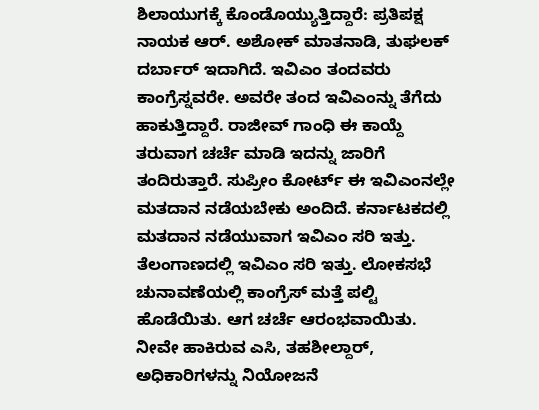ಶಿಲಾಯುಗಕ್ಕೆ ಕೊಂಡೊಯ್ಯುತ್ತಿದ್ದಾರೆ: ಪ್ರತಿಪಕ್ಷ ನಾಯಕ ಆರ್. ಅಶೋಕ್ ಮಾತನಾಡಿ, ತುಘಲಕ್ ದರ್ಬಾರ್ ಇದಾಗಿದೆ. ಇವಿಎಂ ತಂದವರು ಕಾಂಗ್ರೆಸ್ನವರೇ. ಅವರೇ ತಂದ ಇವಿಎಂನ್ನು ತೆಗೆದು ಹಾಕುತ್ತಿದ್ದಾರೆ. ರಾಜೀವ್ ಗಾಂಧಿ ಈ ಕಾಯ್ದೆ ತರುವಾಗ ಚರ್ಚೆ ಮಾಡಿ ಇದನ್ನು ಜಾರಿಗೆ ತಂದಿರುತ್ತಾರೆ. ಸುಪ್ರೀಂ ಕೋರ್ಟ್ ಈ ಇವಿಎಂನಲ್ಲೇ ಮತದಾನ ನಡೆಯಬೇಕು ಅಂದಿದೆ. ಕರ್ನಾಟಕದಲ್ಲಿ ಮತದಾನ ನಡೆಯುವಾಗ ಇವಿಎಂ ಸರಿ ಇತ್ತು. ತೆಲಂಗಾಣದಲ್ಲಿ ಇವಿಎಂ ಸರಿ ಇತ್ತು. ಲೋಕಸಭೆ ಚುನಾವಣೆಯಲ್ಲಿ ಕಾಂಗ್ರೆಸ್ ಮತ್ತೆ ಪಲ್ಟಿ ಹೊಡೆಯಿತು. ಆಗ ಚರ್ಚೆ ಆರಂಭವಾಯಿತು. ನೀವೇ ಹಾಕಿರುವ ಎಸಿ, ತಹಶೀಲ್ದಾರ್, ಅಧಿಕಾರಿಗಳನ್ನು ನಿಯೋಜನೆ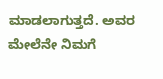ಮಾಡಲಾಗುತ್ತದೆ. ಅವರ ಮೇಲೆನೇ ನಿಮಗೆ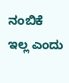ನಂಬಿಕೆ ಇಲ್ಲ ಎಂದು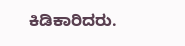ಕಿಡಿಕಾರಿದರು.